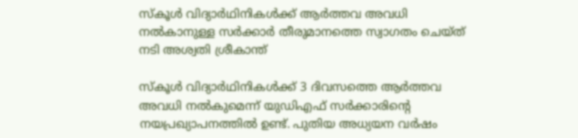സ്കൂള്‍ വിദ്യാര്‍ഥിനികള്‍ക്ക് ആര്‍ത്തവ അവധി നല്‍കാനുള്ള സര്‍ക്കാര്‍ തീരുമാനത്തെ സ്വാഗതം ചെയ്ത് നടി അശ്വതി ശ്രീകാന്ത്

സ്കൂള്‍ വിദ്യാര്‍ഥിനികള്‍ക്ക് 3 ദിവസത്തെ ആര്‍ത്തവ അവധി നല്‍കുമെന്ന് യുഡിഎഫ് സര്‍ക്കാരിന്‍റെ നയപ്രഖ്യാപനത്തില്‍ ഉണ്ട്. പുതിയ അധ്യയന വര്‍ഷം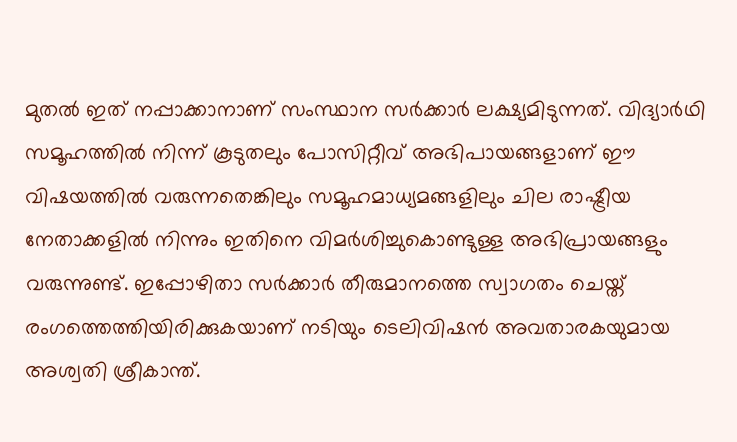മുതല്‍ ഇത് നപ്പാക്കാനാണ് സംസ്ഥാന സര്‍ക്കാര്‍ ലക്ഷ്യമിടുന്നത്. വിദ്യാര്‍ഥി സമൂഹത്തില്‍ നിന്ന് കൂടുതലും പോസിറ്റീവ് അഭിപായങ്ങളാണ് ഈ വിഷയത്തില്‍ വരുന്നതെങ്കിലും സമൂഹമാധ്യമങ്ങളിലും ചില രാഷ്ട്രീയ നേതാക്കളില്‍ നിന്നും ഇതിനെ വിമര്‍ശിച്ചുകൊണ്ടുള്ള അഭിപ്രായങ്ങളും വരുന്നുണ്ട്. ഇപ്പോഴിതാ സര്‍ക്കാര്‍ തീരുമാനത്തെ സ്വാഗതം ചെയ്ത് രംഗത്തെത്തിയിരിക്കുകയാണ് നടിയും ടെലിവിഷന്‍ അവതാരകയുമായ അശ്വതി ശ്രീകാന്ത്.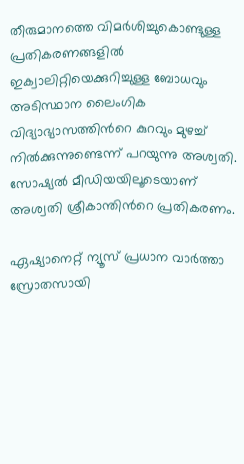തീരുമാനത്തെ വിമര്‍ശിച്ചുകൊണ്ടുള്ള പ്രതികരണങ്ങളില്‍ ഇക്വാലിറ്റിയെക്കുറിച്ചുള്ള ബോധവും അടിസ്ഥാന ലൈംഗിക വിദ്യാഭ്യാസത്തിന്‍റെ കുറവും മുഴച്ച് നില്‍ക്കുന്നുണ്ടെന്ന് പറയുന്നു അശ്വതി. സോഷ്യല്‍ മീഡിയയിലൂടെയാണ് അശ്വതി ശ്രീകാന്തിന്‍റെ പ്രതികരണം.

ഏഷ്യാനെറ്റ് ന്യൂസ് പ്രധാന വാർത്താ സ്രോതസായി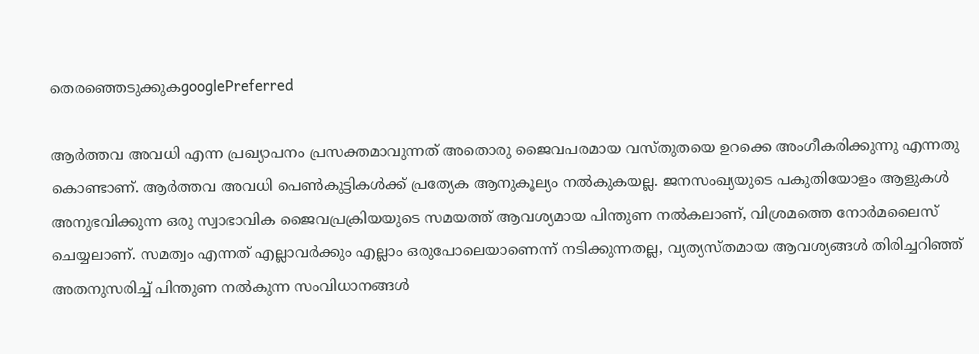തെരഞ്ഞെടുക്കുകgooglePreferred

ആർത്തവ അവധി എന്ന പ്രഖ്യാപനം പ്രസക്തമാവുന്നത് അതൊരു ജൈവപരമായ വസ്തുതയെ ഉറക്കെ അംഗീകരിക്കുന്നു എന്നതു കൊണ്ടാണ്. ആർത്തവ അവധി പെൺകുട്ടികൾക്ക് പ്രത്യേക ആനുകൂല്യം നൽകുകയല്ല. ജനസംഖ്യയുടെ പകുതിയോളം ആളുകൾ അനുഭവിക്കുന്ന ഒരു സ്വാഭാവിക ജൈവപ്രക്രിയയുടെ സമയത്ത് ആവശ്യമായ പിന്തുണ നൽകലാണ്, വിശ്രമത്തെ നോര്‍മലൈസ് ചെയ്യലാണ്. സമത്വം എന്നത് എല്ലാവർക്കും എല്ലാം ഒരുപോലെയാണെന്ന് നടിക്കുന്നതല്ല, വ്യത്യസ്തമായ ആവശ്യങ്ങൾ തിരിച്ചറിഞ്ഞ് അതനുസരിച്ച് പിന്തുണ നൽകുന്ന സംവിധാനങ്ങൾ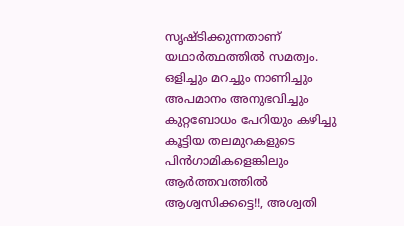സൃഷ്ടിക്കുന്നതാണ് യഥാർത്ഥത്തിൽ സമത്വം. ഒളിച്ചും മറച്ചും നാണിച്ചും അപമാനം അനുഭവിച്ചും കുറ്റബോധം പേറിയും കഴിച്ചു കൂട്ടിയ തലമുറകളുടെ പിൻഗാമികളെങ്കിലും ആർത്തവത്തിൽ ആശ്വസിക്കട്ടെ!!, അശ്വതി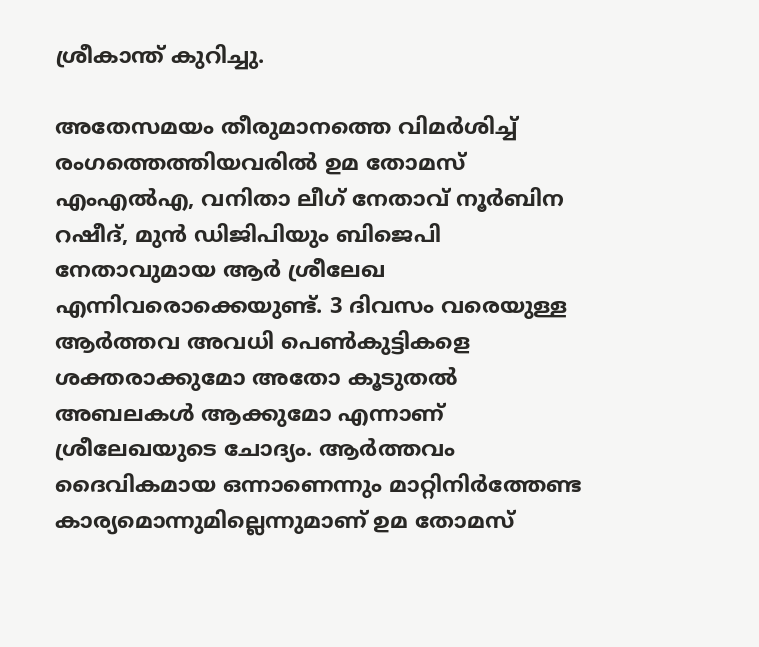ശ്രീകാന്ത് കുറിച്ചു.

അതേസമയം തീരുമാനത്തെ വിമര്‍ശിച്ച് രംഗത്തെത്തിയവരില്‍ ഉമ തോമസ് എംഎല്‍എ, വനിതാ ലീഗ് നേതാവ് നൂര്‍ബിന റഷീദ്, മുന്‍ ഡിജിപിയും ബിജെപി നേതാവുമായ ആര്‍ ശ്രീലേഖ എന്നിവരൊക്കെയുണ്ട്. 3 ദിവസം വരെയുള്ള ആര്‍ത്തവ അവധി പെണ്‍കുട്ടികളെ ശക്തരാക്കുമോ അതോ കൂടുതല്‍ അബലകള്‍ ആക്കുമോ എന്നാണ് ശ്രീലേഖയുടെ ചോദ്യം. ആര്‍ത്തവം ദൈവികമായ ഒന്നാണെന്നും മാറ്റിനിര്‍ത്തേണ്ട കാര്യമൊന്നുമില്ലെന്നുമാണ് ഉമ തോമസ്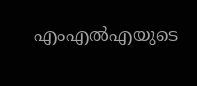എംഎല്‍എയുടെ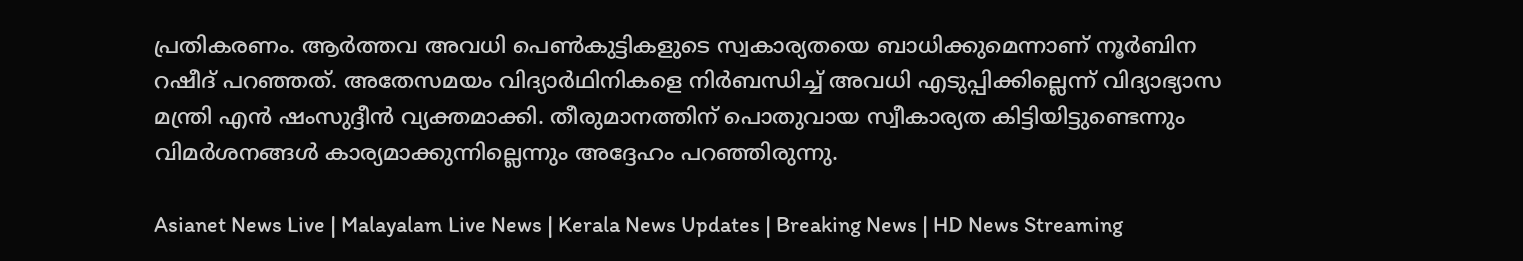പ്രതികരണം. ആര്‍ത്തവ അവധി പെണ്‍കുട്ടികളുടെ സ്വകാര്യതയെ ബാധിക്കുമെന്നാണ് നൂര്‍ബിന റഷീദ് പറഞ്ഞത്. അതേസമയം വിദ്യാര്‍ഥിനികളെ നിര്‍ബന്ധിച്ച് അവധി എടുപ്പിക്കില്ലെന്ന് വിദ്യാഭ്യാസ മന്ത്രി എന്‍ ഷംസുദ്ദീന്‍ വ്യക്തമാക്കി. തീരുമാനത്തിന് പൊതുവായ സ്വീകാര്യത കിട്ടിയിട്ടുണ്ടെന്നും വിമര്‍ശനങ്ങള്‍ കാര്യമാക്കുന്നില്ലെന്നും അദ്ദേഹം പറഞ്ഞിരുന്നു.

Asianet News Live | Malayalam Live News | Kerala News Updates | Breaking News | HD News Streaming